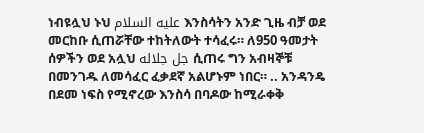ነብዩሏህ ኑህ عليه السلام እንስሳትን አንድ ጊዜ ብቻ ወደ መርከቡ ሲጠሯቸው ተከትለውት ተሳፈሩ። ለ950 ዓመታት ሰዎችን ወደ አሏህ جل جلاله ሲጠሩ ግን አብዛኞቹ በመንገዱ ለመሳፈር ፈቃደኛ አልሆኑም ነበር። .. አንዳንዴ በደመ ነፍስ የሚኖረው እንስሳ በባዶው ከሚራቀቅ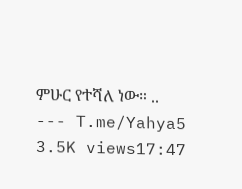ምሁር የተሻለ ነው። .. --- T.me/Yahya5 3.5K views17:47